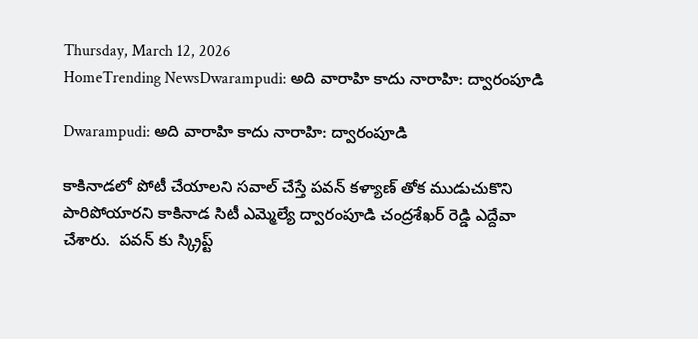Thursday, March 12, 2026
HomeTrending NewsDwarampudi: అది వారాహి కాదు నారాహి: ద్వారంపూడి

Dwarampudi: అది వారాహి కాదు నారాహి: ద్వారంపూడి

కాకినాడలో పోటీ చేయాలని సవాల్ చేస్తే పవన్ కళ్యాణ్ తోక ముడుచుకొని పారిపోయారని కాకినాడ సిటీ ఎమ్మెల్యే ద్వారంపూడి చంద్రశేఖర్ రెడ్డి ఎద్దేవా చేశారు.  పవన్ కు స్క్రిప్ట్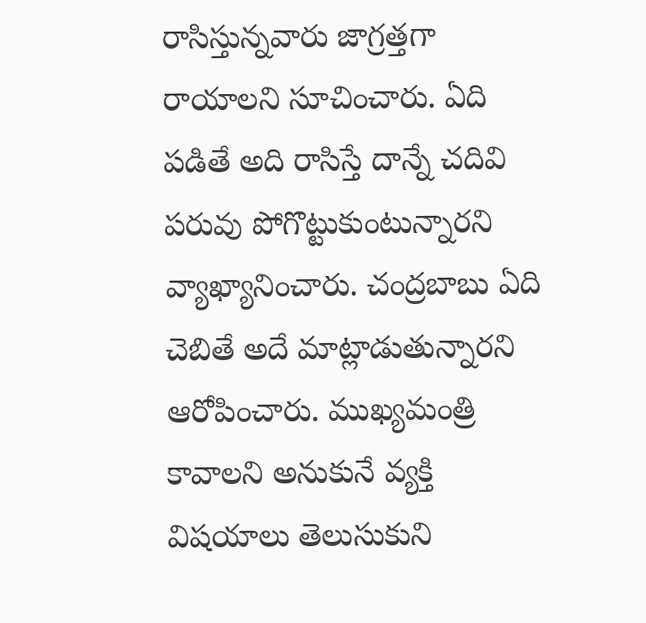రాసిస్తున్నవారు జాగ్రత్తగా రాయాలని సూచించారు. ఏది పడితే అది రాసిస్తే దాన్నే చదివి పరువు పోగొట్టుకుంటున్నారని వ్యాఖ్యానించారు. చంద్రబాబు ఏది చెబితే అదే మాట్లాడుతున్నారని ఆరోపించారు. ముఖ్యమంత్రి కావాలని అనుకునే వ్యక్తి విషయాలు తెలుసుకుని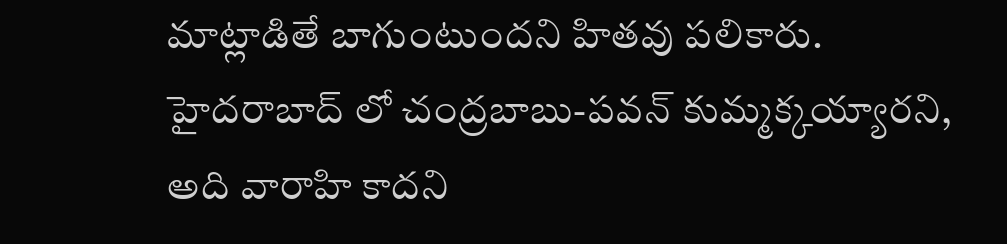మాట్లాడితే బాగుంటుందని హితవు పలికారు.  హైదరాబాద్ లో చంద్రబాబు-పవన్ కుమ్మక్కయ్యారని, అది వారాహి కాదని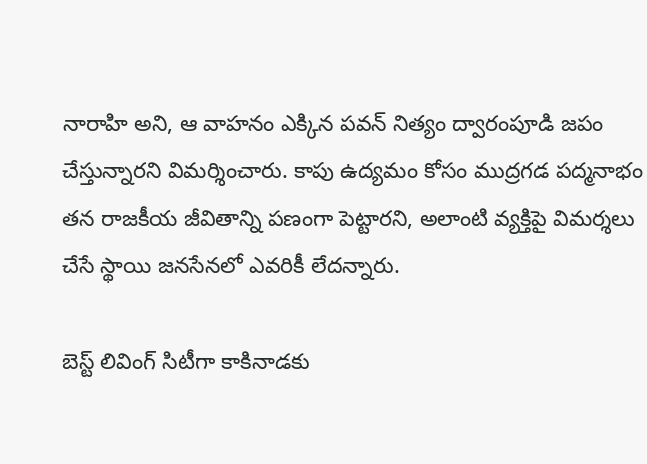నారాహి అని, ఆ వాహనం ఎక్కిన పవన్ నిత్యం ద్వారంపూడి జపం చేస్తున్నారని విమర్శించారు. కాపు ఉద్యమం కోసం ముద్రగడ పద్మనాభం  తన రాజకీయ జీవితాన్ని పణంగా పెట్టారని, అలాంటి వ్యక్తిపై విమర్శలు చేసే స్థాయి జనసేనలో ఎవరికీ లేదన్నారు.

బెస్ట్ లివింగ్ సిటీగా కాకినాడకు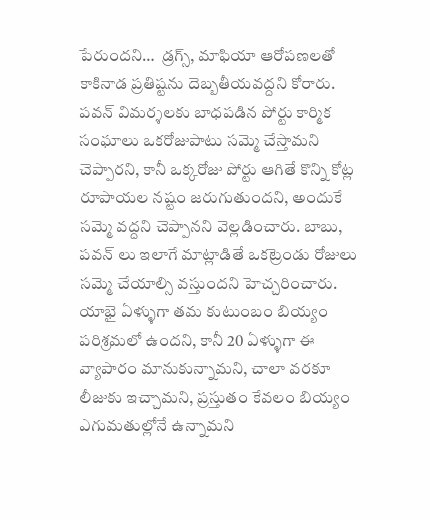పేరుందని…  డ్రగ్స్, మాఫియా ఆరోపణలతో కాకినాడ ప్రతిష్టను దెబ్బతీయవద్దని కోరారు. పవన్ విమర్శలకు బాధపడిన పోర్టు కార్మిక సంఘాలు ఒకరోజుపాటు సమ్మె చేస్తామని చెప్పారని, కానీ ఒక్కరోజు పోర్టు ఆగితే కొన్ని కోట్ల రూపాయల నష్టం జరుగుతుందని, అందుకే సమ్మె వద్దని చెప్పానని వెల్లడించారు. బాబు, పవన్ లు ఇలాగే మాట్లాడితే ఒకట్రెండు రోజులు సమ్మె చేయాల్సి వస్తుందని హెచ్చరించారు. యాభై ఏళ్ళుగా తమ కుటుంబం బియ్యం పరిశ్రమలో ఉందని, కానీ 20 ఏళ్ళుగా ఈ వ్యాపారం మానుకున్నామని, చాలా వరకూ లీజుకు ఇచ్చామని, ప్రస్తుతం కేవలం బియ్యం ఎగుమతుల్లోనే ఉన్నామని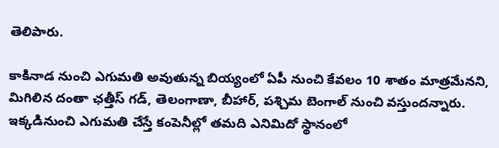తెలిపారు.

కాకినాడ నుంచి ఎగుమతి అవుతున్న బియ్యంలో ఏపీ నుంచి కేవలం 10 శాతం మాత్రమేనని, మిగిలిన దంతా ఛత్తీస్ గడ్, తెలంగాణా, బీహార్, పశ్చిమ బెంగాల్ నుంచి వస్తుందన్నారు. ఇక్కడినుంచి ఎగుమతి చేస్తే కంపెనీల్లో తమది ఎనిమిదో స్థానంలో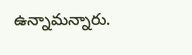ఉన్నామన్నారు.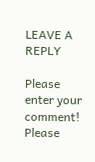LEAVE A REPLY

Please enter your comment!
Please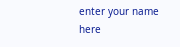enter your name here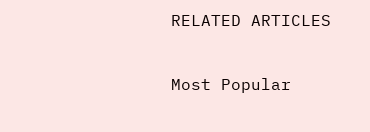RELATED ARTICLES

Most Popular